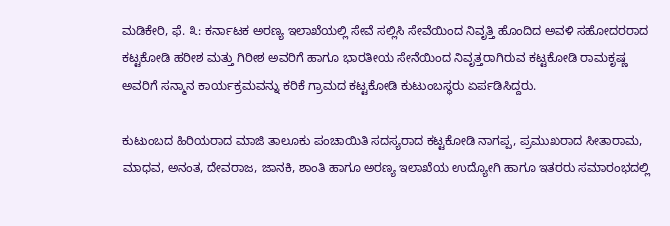ಮಡಿಕೇರಿ, ಫೆ. ೩: ಕರ್ನಾಟಕ ಅರಣ್ಯ ಇಲಾಖೆಯಲ್ಲಿ ಸೇವೆ ಸಲ್ಲಿಸಿ ಸೇವೆಯಿಂದ ನಿವೃತ್ತಿ ಹೊಂದಿದ ಅವಳಿ ಸಹೋದರರಾದ ಕಟ್ಟಕೋಡಿ ಹರೀಶ ಮತ್ತು ಗಿರೀಶ ಅವರಿಗೆ ಹಾಗೂ ಭಾರತೀಯ ಸೇನೆಯಿಂದ ನಿವೃತ್ತರಾಗಿರುವ ಕಟ್ಟಕೋಡಿ ರಾಮಕೃಷ್ಣ ಅವರಿಗೆ ಸನ್ಮಾನ ಕಾರ್ಯಕ್ರಮವನ್ನು ಕರಿಕೆ ಗ್ರಾಮದ ಕಟ್ಟಕೋಡಿ ಕುಟುಂಬಸ್ಥರು ಏರ್ಪಡಿಸಿದ್ದರು.

ಕುಟುಂಬದ ಹಿರಿಯರಾದ ಮಾಜಿ ತಾಲೂಕು ಪಂಚಾಯಿತಿ ಸದಸ್ಯರಾದ ಕಟ್ಟಕೋಡಿ ನಾಗಪ್ಪ, ಪ್ರಮುಖರಾದ ಸೀತಾರಾಮ, ಮಾಧವ, ಅನಂತ, ದೇವರಾಜ, ಜಾನಕಿ, ಶಾಂತಿ ಹಾಗೂ ಅರಣ್ಯ ಇಲಾಖೆಯ ಉದ್ಯೋಗಿ ಹಾಗೂ ಇತರರು ಸಮಾರಂಭದಲ್ಲಿ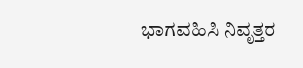ಭಾಗವಹಿಸಿ ನಿವೃತ್ತರ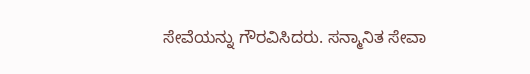ಸೇವೆಯನ್ನು ಗೌರವಿಸಿದರು. ಸನ್ಮಾನಿತ ಸೇವಾ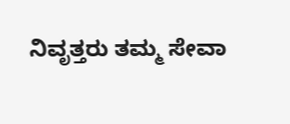ನಿವೃತ್ತರು ತಮ್ಮ ಸೇವಾ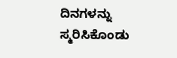ದಿನಗಳನ್ನು ಸ್ಮರಿಸಿಕೊಂಡು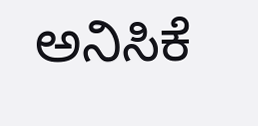ಅನಿಸಿಕೆ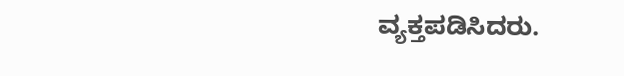ವ್ಯಕ್ತಪಡಿಸಿದರು.